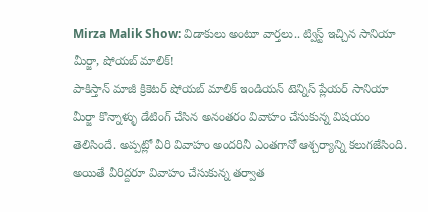Mirza Malik Show: విడాకులు అంటూ వార్తలు.. ట్విస్ట్ ఇచ్చిన సానియా మీర్జా, షోయబ్ మాలిక్!
పాకిస్తాన్ మాజీ క్రికెటర్ షోయబ్ మాలిక్ ఇండియన్ టెన్నిస్ ప్లేయర్ సానియా మీర్జా కొన్నాళ్ళు డేటింగ్ చేసిన అనంతరం వివాహం చేసుకున్న విషయం తెలిసిందే. అప్పట్లో వీరి వివాహం అందరినీ ఎంతగానో ఆశ్చర్యాన్ని కలుగజేసింది. అయితే వీరిద్దరూ వివాహం చేసుకున్న తర్వాత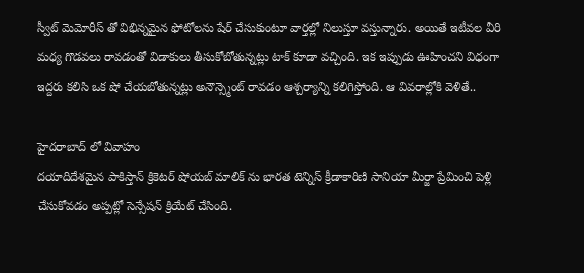స్వీట్ మెమోరీస్ తో విభిన్నమైన ఫోటోలను షేర్ చేసుకుంటూ వార్తల్లో నిలుస్తూ వస్తున్నారు. అయితే ఇటీవల వీరి మధ్య గొడవలు రావడంతో విడాకులు తీసుకోబోతున్నట్లు టాక్ కూడా వచ్చింది. ఇక ఇప్పుడు ఊహించని విధంగా ఇద్దరు కలిసి ఒక షో చేయబోతున్నట్లు అనౌన్స్మెంట్ రావడం ఆశ్చర్యాన్ని కలిగిస్తోంది. ఆ వివరాల్లోకి వెళితే..

హైదరాబాద్ లో వివాహం
దయాదిదేశమైన పాకిస్తాన్ క్రికెటర్ షోయబ్ మాలిక్ ను భారత టెన్నిస్ క్రీడాకారిణి సానియా మీర్జా ప్రేమించి పెళ్లి చేసుకోవడం అప్పట్లో సెన్సేషన్ క్రియేట్ చేసింది.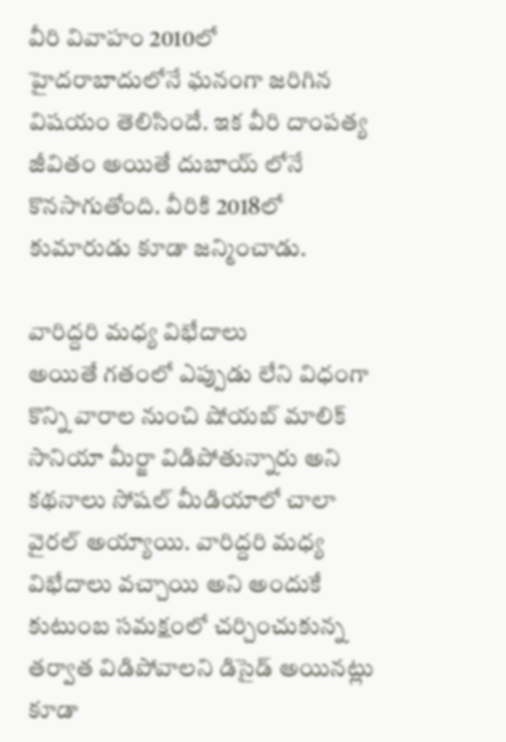వీరి వివాహం 2010లో హైదరాబాదులోనే ఘనంగా జరిగిన విషయం తెలిసిందే. ఇక వీరి దాంపత్య జీవితం అయితే దుబాయ్ లోనే కొనసాగుతోంది. వీరికి 2018లో కుమారుడు కూడా జన్మించాడు.

వారిద్దరి మధ్య విభేదాలు
అయితే గతంలో ఎప్పుడు లేని విధంగా కొన్ని వారాల నుంచి షోయబ్ మాలిక్ సానియా మీర్జా విడిపోతున్నారు అని కథనాలు సోషల్ మీడియాలో చాలా వైరల్ అయ్యాయి. వారిద్దరి మధ్య విభేదాలు వచ్చాయి అని అందుకే కుటుంబ సమక్షంలో చర్చించుకున్న తర్వాత విడిపోవాలని డిసైడ్ అయినట్లు కూడా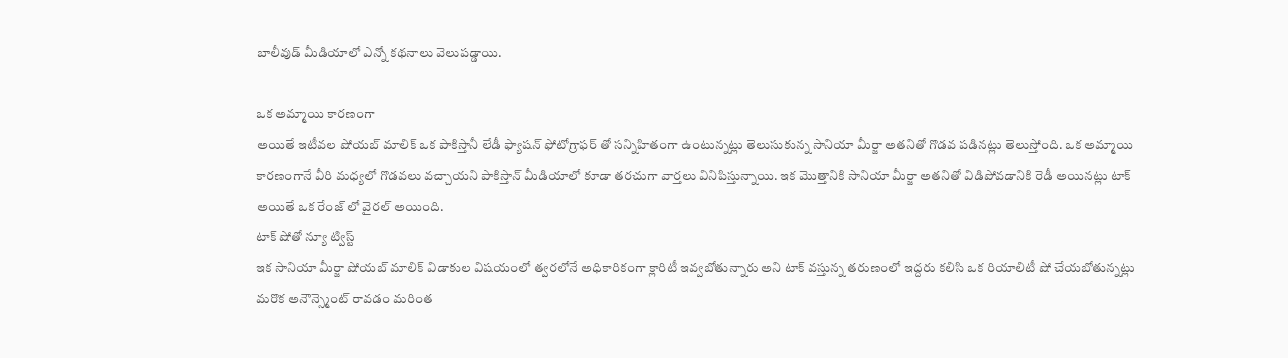బాలీవుడ్ మీడియాలో ఎన్నో కథనాలు వెలుపడ్డాయి.

ఒక అమ్మాయి కారణంగా
అయితే ఇటీవల షోయబ్ మాలిక్ ఒక పాకిస్తానీ లేడీ ఫ్యాషన్ ఫోటోగ్రాఫర్ తో సన్నిహితంగా ఉంటున్నట్లు తెలుసుకున్న సానియా మీర్జా అతనితో గొడవ పడినట్లు తెలుస్తోంది. ఒక అమ్మాయి కారణంగానే వీరి మధ్యలో గొడవలు వచ్చాయని పాకిస్తాన్ మీడియాలో కూడా తరచుగా వార్తలు వినిపిస్తున్నాయి. ఇక మొత్తానికి సానియా మీర్జా అతనితో విడిపోవడానికి రెడీ అయినట్లు టాక్ అయితే ఒక రేంజ్ లో వైరల్ అయింది.
టాక్ షోతో న్యూ ట్విస్ట్
ఇక సానియా మీర్జా షోయబ్ మాలిక్ విడాకుల విషయంలో త్వరలోనే అధికారికంగా క్లారిటీ ఇవ్వబోతున్నారు అని టాక్ వస్తున్న తరుణంలో ఇద్దరు కలిసి ఒక రియాలిటీ షో చేయబోతున్నట్లు మరొక అనౌన్స్మెంట్ రావడం మరింత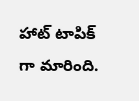హాట్ టాపిక్ గా మారింది.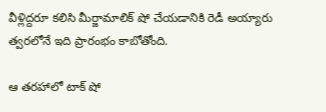వీళ్లిద్దరూ కలిసి మీర్జామాలిక్ షో చేయడానికి రెడీ అయ్యారు త్వరలోనే ఇది ప్రారంభం కాబోతోంది.

ఆ తరహాలో టాక్ షో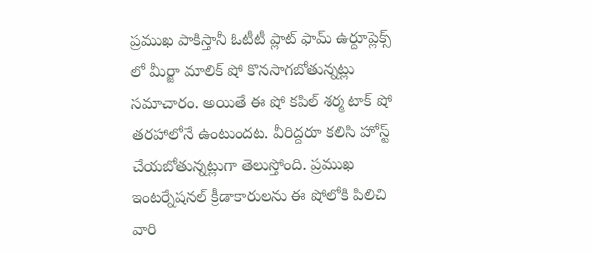ప్రముఖ పాకిస్తానీ ఓటీటీ ప్లాట్ ఫామ్ ఉర్దూప్లెక్స్ లో మీర్జా మాలిక్ షో కొనసాగబోతున్నట్లు సమాచారం. అయితే ఈ షో కపిల్ శర్మ టాక్ షో తరహాలోనే ఉంటుందట. వీరిద్దరూ కలిసి హోస్ట్ చేయబోతున్నట్లుగా తెలుస్తోంది. ప్రముఖ ఇంటర్నేషనల్ క్రీడాకారులను ఈ షోలోకి పిలిచి వారి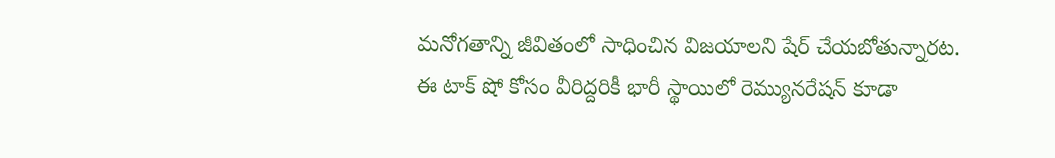మనోగతాన్ని జీవితంలో సాధించిన విజయాలని షేర్ చేయబోతున్నారట. ఈ టాక్ షో కోసం వీరిద్దరికీ భారీ స్థాయిలో రెమ్యునరేషన్ కూడా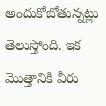అందుకోబోతున్నట్లు తెలుస్తోంది. ఇక మొత్తానికి వీరు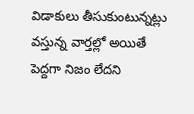విడాకులు తీసుకుంటున్నట్లు వస్తున్న వార్తల్లో అయితే పెద్దగా నిజం లేదని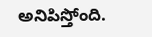అనిపిస్తోంది.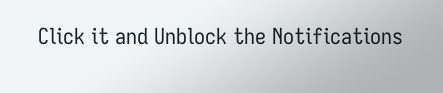Click it and Unblock the Notifications